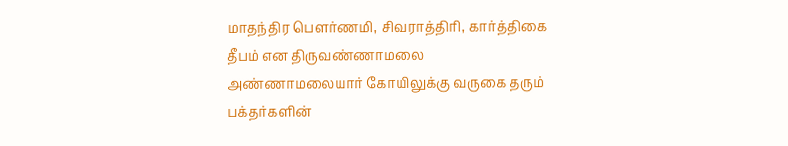மாதந்திர பௌர்ணமி, சிவராத்திரி, கார்த்திகை தீபம் என திருவண்ணாமலை அண்ணாமலையார் கோயிலுக்கு வருகை தரும் பக்தர்களின்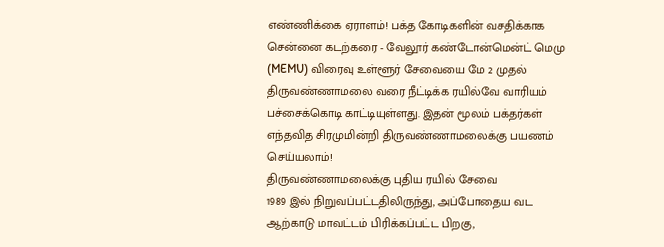எண்ணிக்கை ஏராளம்! பக்த கோடிகளின் வசதிக்காக சென்னை கடற்கரை - வேலூர் கண்டோன்மென்ட் மெமு (MEMU) விரைவு உள்ளூர் சேவையை மே 2 முதல் திருவண்ணாமலை வரை நீட்டிக்க ரயில்வே வாரியம் பச்சைக்கொடி காட்டியுள்ளது. இதன் மூலம் பக்தர்கள் எந்தவித சிரமுமின்றி திருவண்ணாமலைக்கு பயணம் செய்யலாம்!
திருவண்ணாமலைக்கு புதிய ரயில் சேவை
1989 இல் நிறுவப்பட்டதிலிருந்து, அப்போதைய வட ஆற்காடு மாவட்டம் பிரிக்கப்பட்ட பிறகு,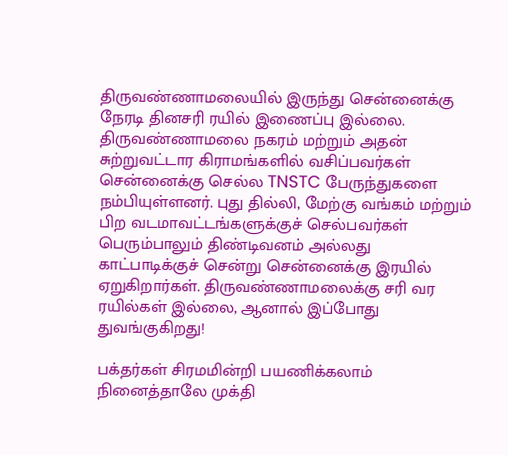திருவண்ணாமலையில் இருந்து சென்னைக்கு நேரடி தினசரி ரயில் இணைப்பு இல்லை. திருவண்ணாமலை நகரம் மற்றும் அதன் சுற்றுவட்டார கிராமங்களில் வசிப்பவர்கள் சென்னைக்கு செல்ல TNSTC பேருந்துகளை நம்பியுள்ளனர். புது தில்லி, மேற்கு வங்கம் மற்றும் பிற வடமாவட்டங்களுக்குச் செல்பவர்கள் பெரும்பாலும் திண்டிவனம் அல்லது காட்பாடிக்குச் சென்று சென்னைக்கு இரயில் ஏறுகிறார்கள். திருவண்ணாமலைக்கு சரி வர ரயில்கள் இல்லை, ஆனால் இப்போது துவங்குகிறது!

பக்தர்கள் சிரமமின்றி பயணிக்கலாம்
நினைத்தாலே முக்தி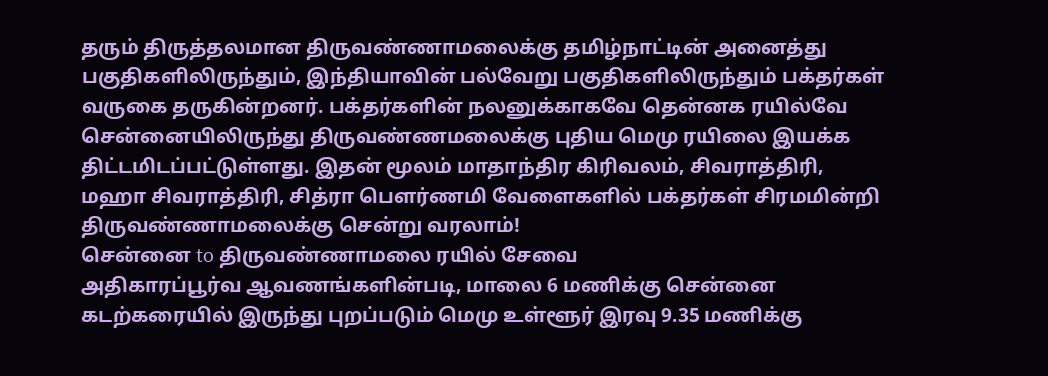தரும் திருத்தலமான திருவண்ணாமலைக்கு தமிழ்நாட்டின் அனைத்து பகுதிகளிலிருந்தும், இந்தியாவின் பல்வேறு பகுதிகளிலிருந்தும் பக்தர்கள் வருகை தருகின்றனர். பக்தர்களின் நலனுக்காகவே தென்னக ரயில்வே சென்னையிலிருந்து திருவண்ணமலைக்கு புதிய மெமு ரயிலை இயக்க திட்டமிடப்பட்டுள்ளது. இதன் மூலம் மாதாந்திர கிரிவலம், சிவராத்திரி, மஹா சிவராத்திரி, சித்ரா பௌர்ணமி வேளைகளில் பக்தர்கள் சிரமமின்றி திருவண்ணாமலைக்கு சென்று வரலாம்!
சென்னை to திருவண்ணாமலை ரயில் சேவை
அதிகாரப்பூர்வ ஆவணங்களின்படி, மாலை 6 மணிக்கு சென்னை கடற்கரையில் இருந்து புறப்படும் மெமு உள்ளூர் இரவு 9.35 மணிக்கு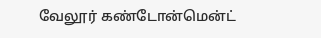வேலூர் கண்டோன்மென்ட்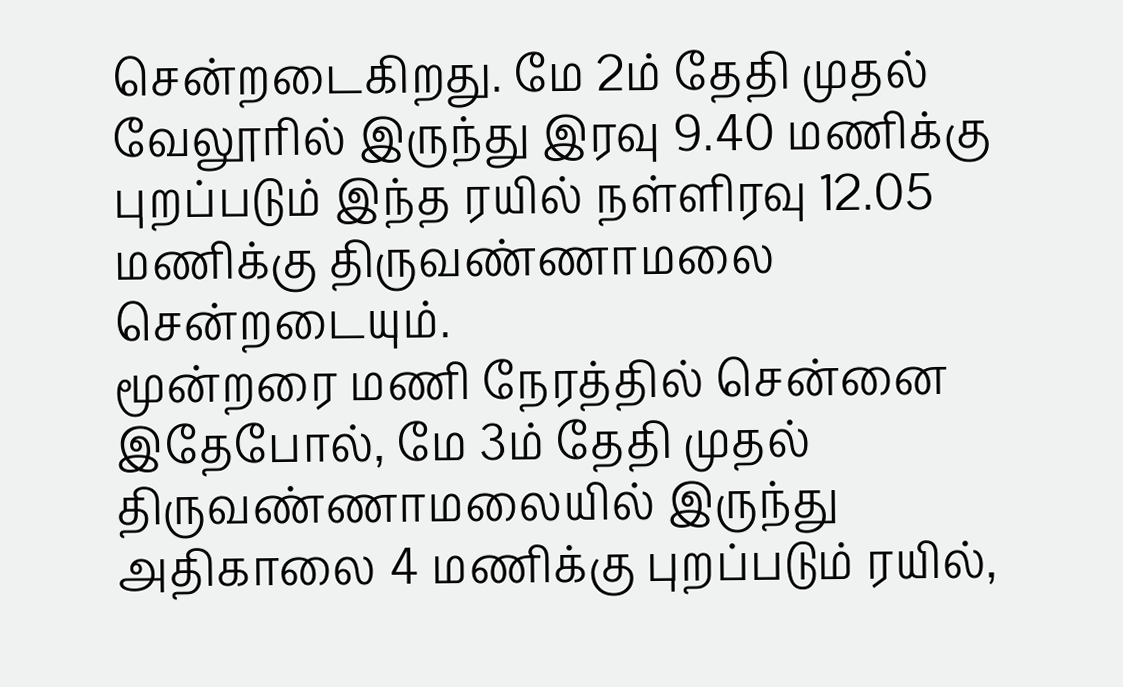சென்றடைகிறது. மே 2ம் தேதி முதல் வேலூரில் இருந்து இரவு 9.40 மணிக்கு புறப்படும் இந்த ரயில் நள்ளிரவு 12.05 மணிக்கு திருவண்ணாமலை சென்றடையும்.
மூன்றரை மணி நேரத்தில் சென்னை
இதேபோல், மே 3ம் தேதி முதல் திருவண்ணாமலையில் இருந்து அதிகாலை 4 மணிக்கு புறப்படும் ரயில்,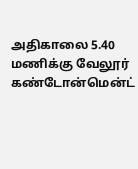அதிகாலை 5.40 மணிக்கு வேலூர் கண்டோன்மென்ட்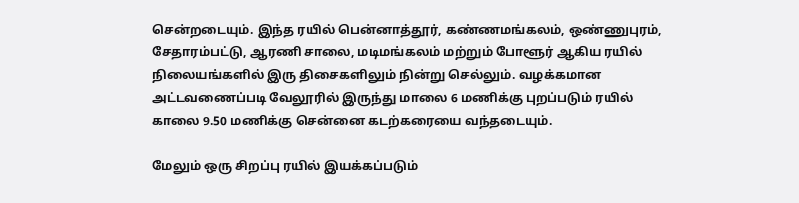சென்றடையும். இந்த ரயில் பென்னாத்தூர், கண்ணமங்கலம், ஒண்ணுபுரம், சேதாரம்பட்டு, ஆரணி சாலை, மடிமங்கலம் மற்றும் போளூர் ஆகிய ரயில் நிலையங்களில் இரு திசைகளிலும் நின்று செல்லும். வழக்கமான அட்டவணைப்படி வேலூரில் இருந்து மாலை 6 மணிக்கு புறப்படும் ரயில் காலை 9.50 மணிக்கு சென்னை கடற்கரையை வந்தடையும்.

மேலும் ஒரு சிறப்பு ரயில் இயக்கப்படும்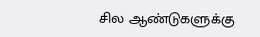சில ஆண்டுகளுக்கு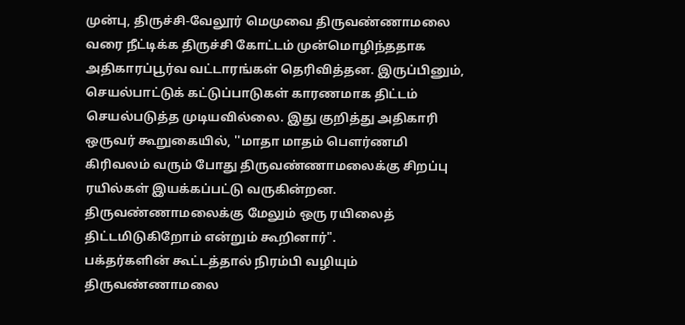முன்பு, திருச்சி-வேலூர் மெமுவை திருவண்ணாமலை வரை நீட்டிக்க திருச்சி கோட்டம் முன்மொழிந்ததாக அதிகாரப்பூர்வ வட்டாரங்கள் தெரிவித்தன. இருப்பினும், செயல்பாட்டுக் கட்டுப்பாடுகள் காரணமாக திட்டம் செயல்படுத்த முடியவில்லை. இது குறித்து அதிகாரி ஒருவர் கூறுகையில், ''மாதா மாதம் பௌர்ணமி கிரிவலம் வரும் போது திருவண்ணாமலைக்கு சிறப்பு ரயில்கள் இயக்கப்பட்டு வருகின்றன. திருவண்ணாமலைக்கு மேலும் ஒரு ரயிலைத் திட்டமிடுகிறோம் என்றும் கூறினார்".
பக்தர்களின் கூட்டத்தால் நிரம்பி வழியும் திருவண்ணாமலை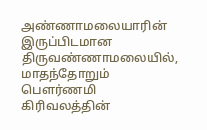அண்ணாமலையாரின் இருப்பிடமான திருவண்ணாமலையில், மாதந்தோறும் பௌர்ணமி கிரிவலத்தின்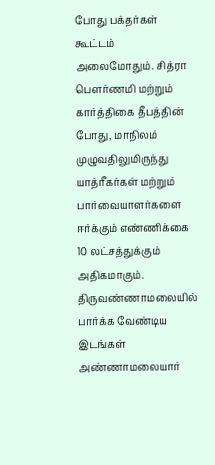போது பக்தர்கள் கூட்டம் அலைமோதும். சித்ரா பௌர்ணமி மற்றும் கார்த்திகை தீபத்தின் போது, மாநிலம் முழுவதிலுமிருந்து யாத்ரீகர்கள் மற்றும் பார்வையாளர்களை ஈர்க்கும் எண்ணிக்கை 10 லட்சத்துக்கும் அதிகமாகும்.
திருவண்ணாமலையில் பார்க்க வேண்டிய இடங்கள்
அண்ணாமலையார்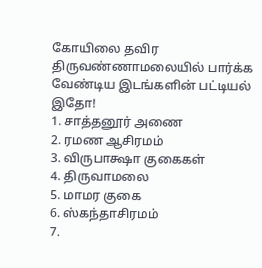கோயிலை தவிர திருவண்ணாமலையில் பார்க்க வேண்டிய இடங்களின் பட்டியல் இதோ!
1. சாத்தனூர் அணை
2. ரமண ஆசிரமம்
3. விருபாக்ஷா குகைகள்
4. திருவாமலை
5. மாமர குகை
6. ஸ்கந்தாசிரமம்
7.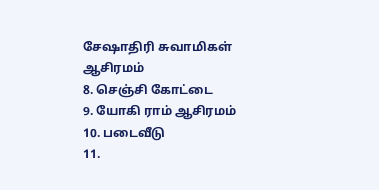சேஷாதிரி சுவாமிகள் ஆசிரமம்
8. செஞ்சி கோட்டை
9. யோகி ராம் ஆசிரமம்
10. படைவீடு
11.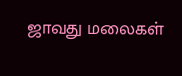ஜாவது மலைகள்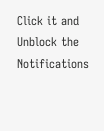Click it and Unblock the Notifications